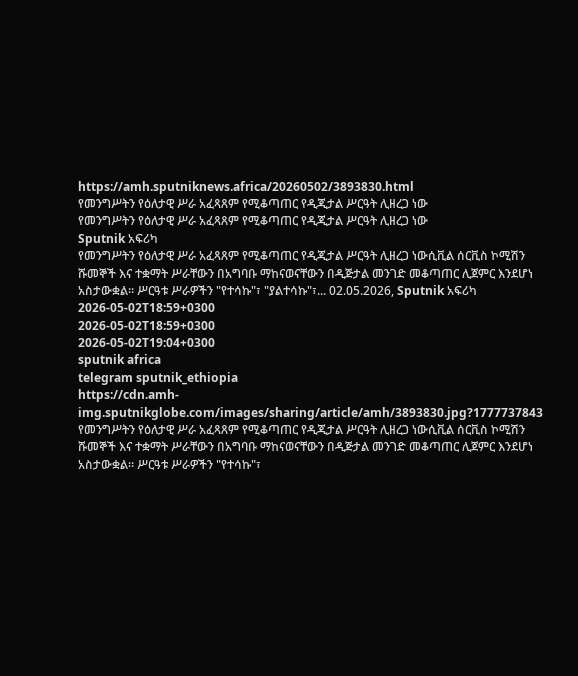https://amh.sputniknews.africa/20260502/3893830.html
የመንግሥትን የዕለታዊ ሥራ አፈጻጸም የሚቆጣጠር የዲጂታል ሥርዓት ሊዘረጋ ነው
የመንግሥትን የዕለታዊ ሥራ አፈጻጸም የሚቆጣጠር የዲጂታል ሥርዓት ሊዘረጋ ነው
Sputnik አፍሪካ
የመንግሥትን የዕለታዊ ሥራ አፈጻጸም የሚቆጣጠር የዲጂታል ሥርዓት ሊዘረጋ ነውሲቪል ሰርቪስ ኮሚሽን ሹመኞች እና ተቋማት ሥራቸውን በአግባቡ ማከናወናቸውን በዲጅታል መንገድ መቆጣጠር ሊጀምር እንደሆነ አስታውቋል። ሥርዓቱ ሥራዎችን "የተሳኩ"፣ "ያልተሳኩ"፣... 02.05.2026, Sputnik አፍሪካ
2026-05-02T18:59+0300
2026-05-02T18:59+0300
2026-05-02T19:04+0300
sputnik africa
telegram sputnik_ethiopia
https://cdn.amh-img.sputnikglobe.com/images/sharing/article/amh/3893830.jpg?1777737843
የመንግሥትን የዕለታዊ ሥራ አፈጻጸም የሚቆጣጠር የዲጂታል ሥርዓት ሊዘረጋ ነውሲቪል ሰርቪስ ኮሚሽን ሹመኞች እና ተቋማት ሥራቸውን በአግባቡ ማከናወናቸውን በዲጅታል መንገድ መቆጣጠር ሊጀምር እንደሆነ አስታውቋል። ሥርዓቱ ሥራዎችን "የተሳኩ"፣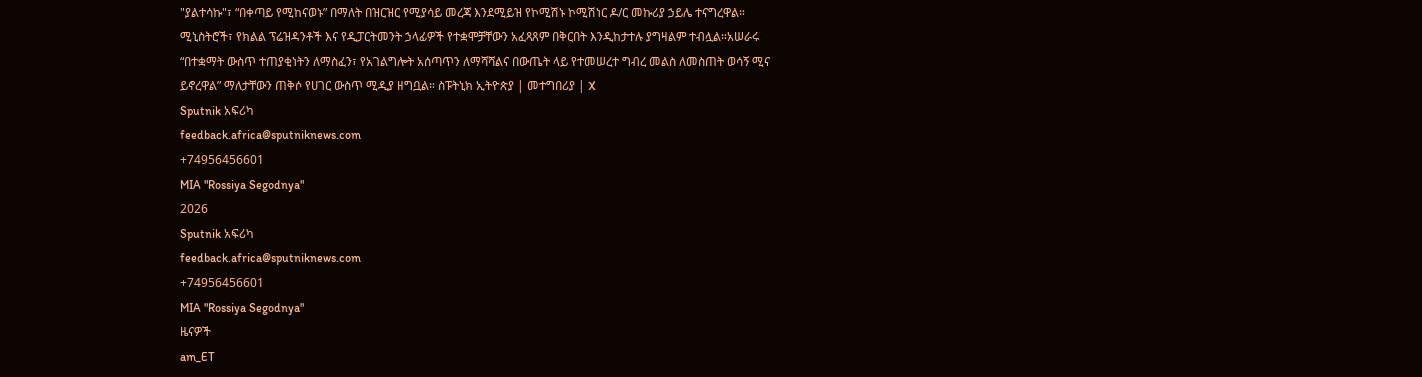"ያልተሳኩ"፣ “በቀጣይ የሚከናወኑ” በማለት በዝርዝር የሚያሳይ መረጃ እንደሚይዝ የኮሚሽኑ ኮሚሽነር ዶ/ር መኩሪያ ኃይሌ ተናግረዋል። ሚኒስትሮች፣ የክልል ፕሬዝዳንቶች እና የዲፓርትመንት ኃላፊዎች የተቋሞቻቸውን አፈጻጸም በቅርበት እንዲከታተሉ ያግዛልም ተብሏል።አሠራሩ “በተቋማት ውስጥ ተጠያቂነትን ለማስፈን፣ የአገልግሎት አሰጣጥን ለማሻሻልና በውጤት ላይ የተመሠረተ ግብረ መልስ ለመስጠት ወሳኝ ሚና ይኖረዋል” ማለታቸውን ጠቅሶ የሀገር ውስጥ ሚዲያ ዘግቧል። ስፑትኒክ ኢትዮጵያ | መተግበሪያ | X
Sputnik አፍሪካ
feedback.africa@sputniknews.com
+74956456601
MIA "Rossiya Segodnya"
2026
Sputnik አፍሪካ
feedback.africa@sputniknews.com
+74956456601
MIA "Rossiya Segodnya"
ዜናዎች
am_ET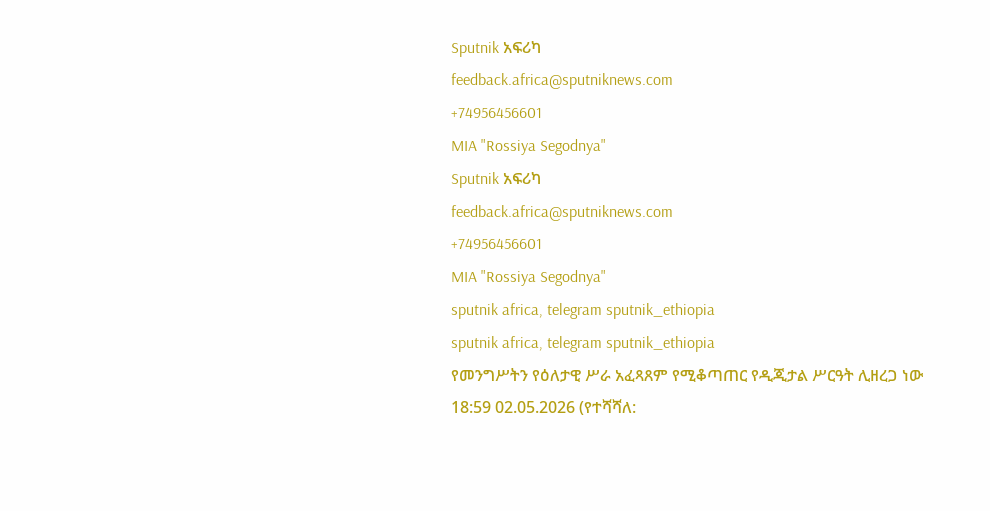Sputnik አፍሪካ
feedback.africa@sputniknews.com
+74956456601
MIA "Rossiya Segodnya"
Sputnik አፍሪካ
feedback.africa@sputniknews.com
+74956456601
MIA "Rossiya Segodnya"
sputnik africa, telegram sputnik_ethiopia
sputnik africa, telegram sputnik_ethiopia
የመንግሥትን የዕለታዊ ሥራ አፈጻጸም የሚቆጣጠር የዲጂታል ሥርዓት ሊዘረጋ ነው
18:59 02.05.2026 (የተሻሻለ: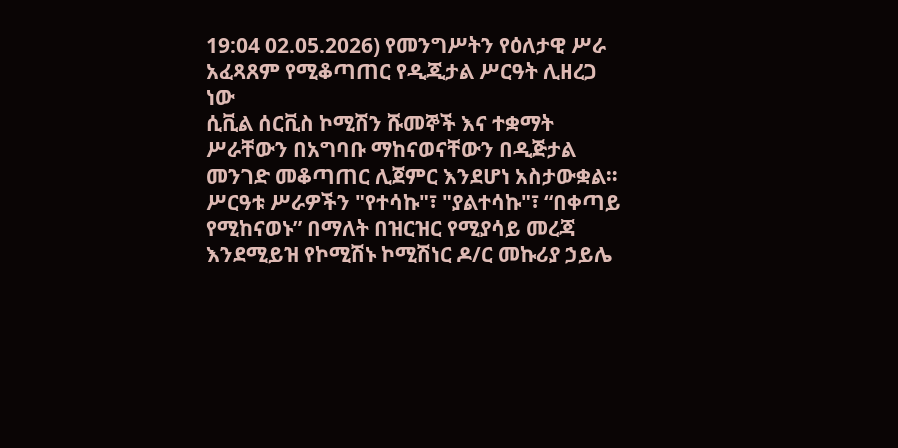19:04 02.05.2026) የመንግሥትን የዕለታዊ ሥራ አፈጻጸም የሚቆጣጠር የዲጂታል ሥርዓት ሊዘረጋ ነው
ሲቪል ሰርቪስ ኮሚሽን ሹመኞች እና ተቋማት ሥራቸውን በአግባቡ ማከናወናቸውን በዲጅታል መንገድ መቆጣጠር ሊጀምር እንደሆነ አስታውቋል።
ሥርዓቱ ሥራዎችን "የተሳኩ"፣ "ያልተሳኩ"፣ “በቀጣይ የሚከናወኑ” በማለት በዝርዝር የሚያሳይ መረጃ እንደሚይዝ የኮሚሽኑ ኮሚሽነር ዶ/ር መኩሪያ ኃይሌ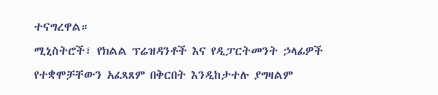ተናግረዋል።
ሚኒስትሮች፣ የክልል ፕሬዝዳንቶች እና የዲፓርትመንት ኃላፊዎች የተቋሞቻቸውን አፈጻጸም በቅርበት እንዲከታተሉ ያግዛልም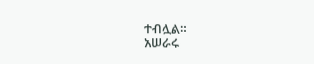ተብሏል።
አሠራሩ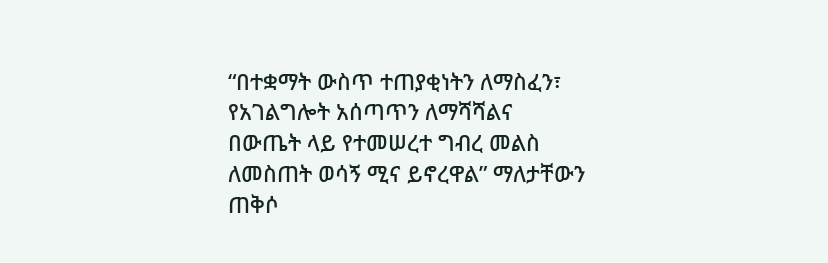“በተቋማት ውስጥ ተጠያቂነትን ለማስፈን፣ የአገልግሎት አሰጣጥን ለማሻሻልና በውጤት ላይ የተመሠረተ ግብረ መልስ ለመስጠት ወሳኝ ሚና ይኖረዋል” ማለታቸውን ጠቅሶ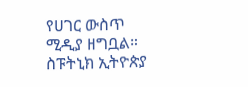የሀገር ውስጥ ሚዲያ ዘግቧል።
ስፑትኒክ ኢትዮጵያ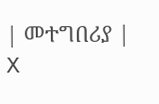| መተግበሪያ | X